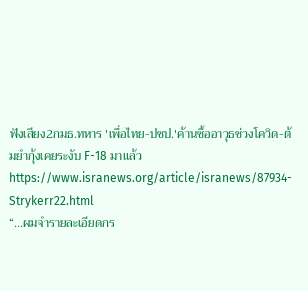ฟังเสียง2กมธ.ทหาร 'เพื่อไทย-ปชป.'ค้านซื้ออาวุธช่วงโควิด-ต้มยำกุ้งเคยระงับ F-18 มาแล้ว
https://www.isranews.org/article/isranews/87934-Strykerr22.html
“...ผมจำรายละเอียดกร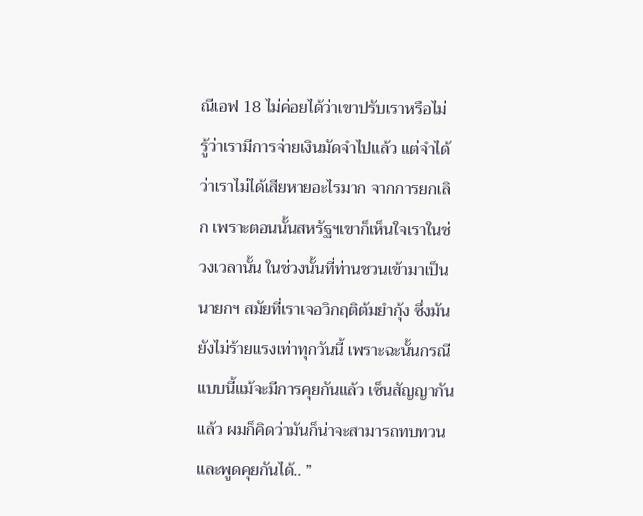ณีเอฟ 18 ไม่ค่อยได้ว่าเขาปรับเราหรือไม่ รู้ว่าเรามีการจ่ายเงินมัดจำไปแล้ว แต่จำได้ว่าเราไม่ได้เสียหายอะไรมาก จากการยกเลิก เพราะตอนนั้นสหรัฐฯเขาก็เห็นใจเราในช่วงเวลานั้น ในช่วงนั้นที่ท่านชวนเข้ามาเป็นนายกฯ สมัยที่เราเจอวิกฤติต้มยำกุ้ง ซึ่งมันยังไม่ร้ายแรงเท่าทุกวันนี้ เพราะฉะนั้นกรณีแบบนี้แม้จะมีการคุยกันแล้ว เซ็นสัญญากันแล้ว ผมก็คิดว่ามันก็น่าจะสามารถทบทวนและพูดคุยกันได้.. ”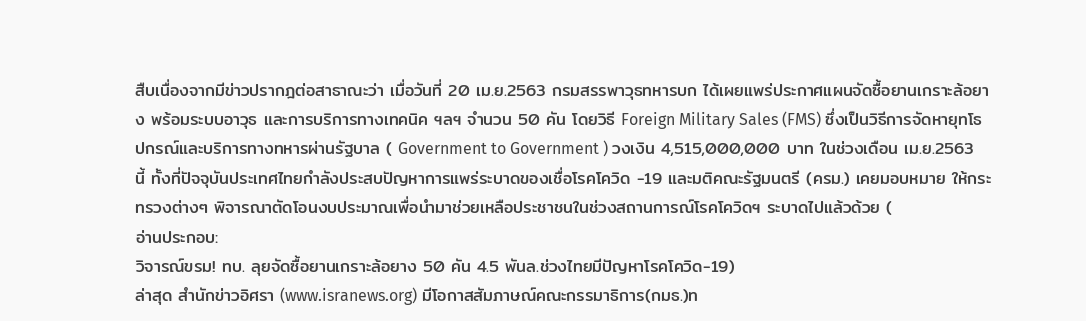สืบเนื่องจากมีข่าวปรากฎต่อสาธาณะว่า เมื่อวันที่ 20 เม.ย.2563 กรมสรรพาวุธทหารบก ได้เผยแพร่ประกาศแผนจัดซื้อยานเกราะล้อยาง พร้อมระบบอาวุธ และการบริการทางเทคนิค ฯลฯ จำนวน 50 คัน โดยวิธี Foreign Military Sales (FMS) ซึ่งเป็นวิธีการจัดหายุทโธปกรณ์และบริการทางทหารผ่านรัฐบาล ( Government to Government ) วงเงิน 4,515,000,000 บาท ในช่วงเดือน เม.ย.2563 นี้ ทั้งที่ปัจจุบันประเทศไทยกำลังประสบปัญหาการแพร่ระบาดของเชื่อโรคโควิด -19 และมติคณะรัฐมนตรี (ครม.) เคยมอบหมาย ให้กระทรวงต่างๆ พิจารณาตัดโอนงบประมาณเพื่อนำมาช่วยเหลือประชาชนในช่วงสถานการณ์โรคโควิดฯ ระบาดไปแล้วด้วย (
อ่านประกอบ:
วิจารณ์ขรม! ทบ. ลุยจัดซื้อยานเกราะล้อยาง 50 คัน 4.5 พันล.ช่วงไทยมีปัญหาโรคโควิด-19)
ล่าสุด สำนักข่าวอิศรา (www.isranews.org) มีโอกาสสัมภาษณ์คณะกรรมาธิการ(กมธ.)ท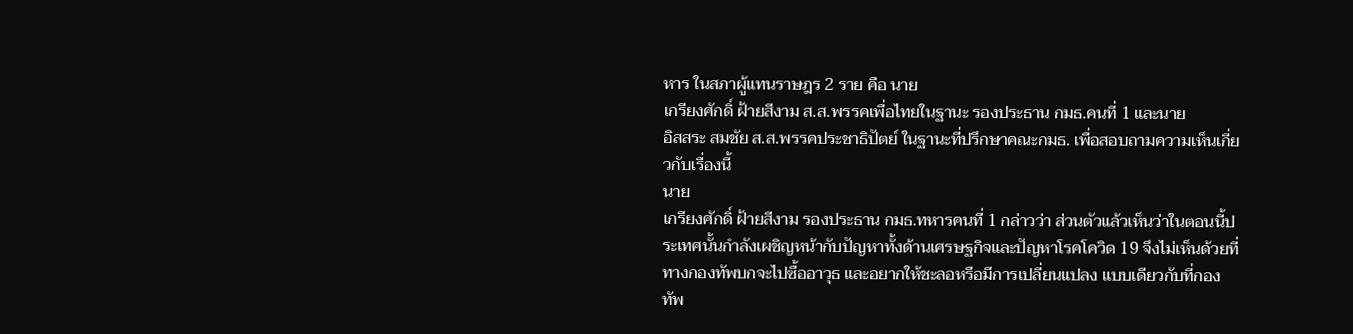หาร ในสภาผู้แทนราษฎร 2 ราย คือ นาย
เกรียงศักดิ์ ฝ้ายสีงาม ส.ส.พรรคเพื่อไทยในฐานะ รองประธาน กมธ.คนที่ 1 และนาย
อิสสระ สมชัย ส.ส.พรรคประชาธิปัตย์ ในฐานะที่ปรึกษาคณะกมธ. เพื่อสอบถามความเห็นเกี่ยวกับเรื่องนี้
นาย
เกรียงศักดิ์ ฝ้ายสีงาม รองประธาน กมธ.ทหารคนที่ 1 กล่าวว่า ส่วนตัวแล้วเห็นว่าในตอนนี้ประเทศนั้นกำลังเผชิญหน้ากับปัญหาทั้งด้านเศรษฐกิจและปัญหาโรคโควิด 19 จึงไม่เห็นด้วยที่ทางกองทัพบกจะไปซื้ออาวุธ และอยากให้ชะลอหรือมีการเปลี่ยนแปลง แบบเดียวกับที่กองทัพ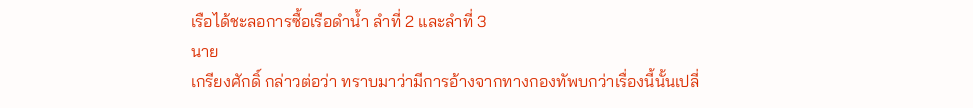เรือได้ชะลอการซื้อเรือดำน้ำ ลำที่ 2 และลำที่ 3
นาย
เกรียงศักดิ์ กล่าวต่อว่า ทราบมาว่ามีการอ้างจากทางกองทัพบกว่าเรื่องนี้นั้นเปลี่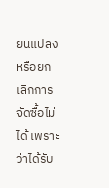ยนแปลงหรือยกเลิกการจัดซื้อไม่ได้ เพราะว่าได้รับ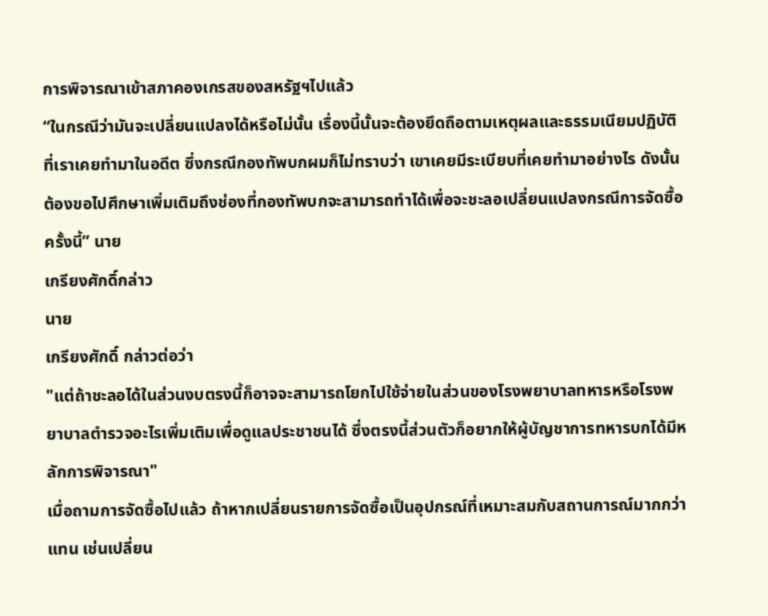การพิจารณาเข้าสภาคองเกรสของสหรัฐฯไปแล้ว
“ในกรณีว่ามันจะเปลี่ยนแปลงได้หรือไม่นั้น เรื่องนี้นั้นจะต้องยึดถือตามเหตุผลและธรรมเนียมปฏิบัติที่เราเคยทำมาในอดีต ซึ่งกรณีกองทัพบกผมก็ไม่ทราบว่า เขาเคยมีระเบียบที่เคยทำมาอย่างไร ดังนั้น ต้องขอไปศึกษาเพิ่มเติมถึงช่องที่กองทัพบกจะสามารถทำได้เพื่อจะชะลอเปลี่ยนแปลงกรณีการจัดซื้อครั้งนี้” นาย
เกรียงศักดิ์กล่าว
นาย
เกรียงศักดิ์ กล่าวต่อว่า
"แต่ถ้าชะลอได้ในส่วนงบตรงนี้ก็อาจจะสามารถโยกไปใช้จ่ายในส่วนของโรงพยาบาลทหารหรือโรงพยาบาลตำรวจอะไรเพิ่มเติมเพื่อดูแลประชาชนได้ ซึ่งตรงนี้ส่วนตัวก็อยากให้ผู้บัญชาการทหารบกได้มีหลักการพิจารณา"
เมื่อถามการจัดซื้อไปแล้ว ถ้าหากเปลี่ยนรายการจัดซื้อเป็นอุปกรณ์ที่เหมาะสมกับสถานการณ์มากกว่าแทน เช่นเปลี่ยน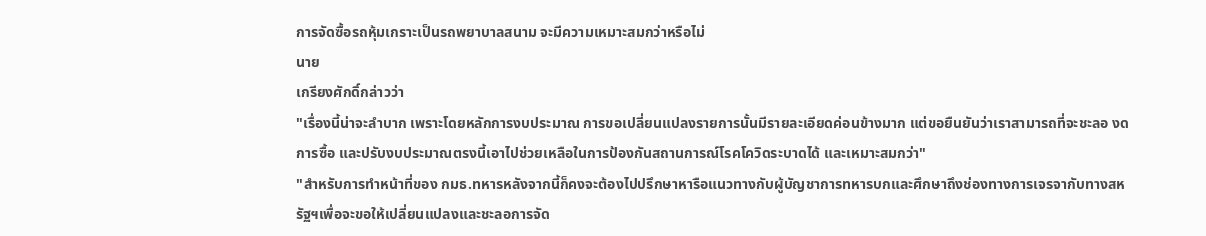การจัดซื้อรถหุ้มเกราะเป็นรถพยาบาลสนาม จะมีความเหมาะสมกว่าหรือไม่
นาย
เกรียงศักดิ์กล่าวว่า
"เรื่องนี้น่าจะลำบาก เพราะโดยหลักการงบประมาณ การขอเปลี่ยนแปลงรายการนั้นมีรายละเอียดค่อนข้างมาก แต่ขอยืนยันว่าเราสามารถที่จะชะลอ งดการซื้อ และปรับงบประมาณตรงนี้เอาไปช่วยเหลือในการป้องกันสถานการณ์โรคโควิดระบาดได้ และเหมาะสมกว่า"
"สำหรับการทำหน้าที่ของ กมธ.ทหารหลังจากนี้ก็คงจะต้องไปปรึกษาหารือแนวทางกับผู้บัญชาการทหารบกและศึกษาถึงช่องทางการเจรจากับทางสหรัฐฯเพื่อจะขอให้เปลี่ยนแปลงและชะลอการจัด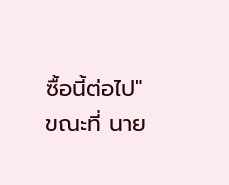ซื้อนี้ต่อไป"
ขณะที่ นาย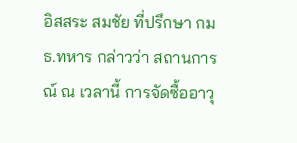อิสสระ สมชัย ที่ปรึกษา กมธ.ทหาร กล่าวว่า สถานการณ์ ณ เวลานี้ การจัดซื้ออาวุ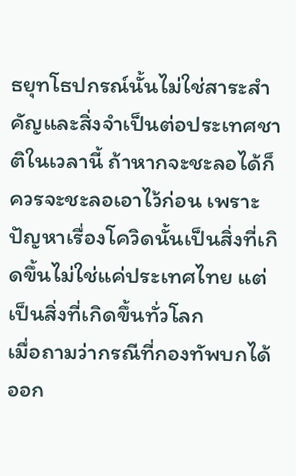ธยุทโธปกรณ์นั้นไม่ใช่สาระสำคัญและสิ่งจำเป็นต่อประเทศชาติในเวลานี้ ถ้าหากจะชะลอได้ก็ควรจะชะลอเอาไว้ก่อน เพราะปัญหาเรื่องโควิดนั้นเป็นสิ่งที่เกิดขึ้นไม่ใช่แค่ประเทศไทย แต่เป็นสิ่งที่เกิดขึ้นทั่วโลก
เมื่อถามว่ากรณีที่กองทัพบกได้ออก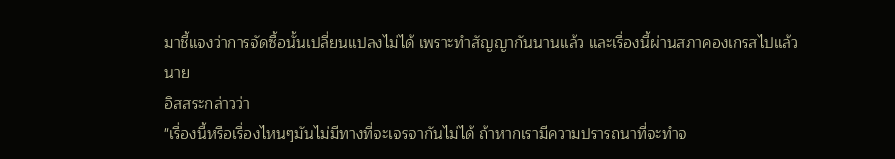มาชี้แจงว่าการจัดซื้อนั้นเปลี่ยนแปลงไม่ได้ เพราะทำสัญญากันนานแล้ว และเรื่องนี้ผ่านสภาคองเกรสไปแล้ว
นาย
อิสสระกล่าวว่า
"เรื่องนี้หรือเรื่องไหนๆมันไม่มีทางที่จะเจรจากันไม่ได้ ถ้าหากเรามีความปรารถนาที่จะทำจ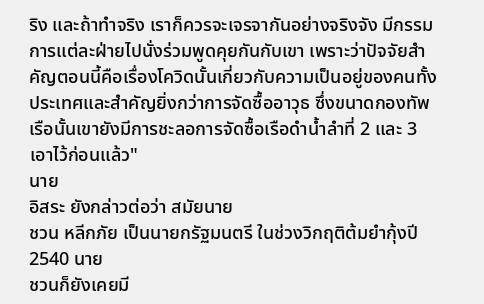ริง และถ้าทำจริง เราก็ควรจะเจรจากันอย่างจริงจัง มีกรรมการแต่ละฝ่ายไปนั่งร่วมพูดคุยกันกับเขา เพราะว่าปัจจัยสำคัญตอนนี้คือเรื่องโควิดนั้นเกี่ยวกับความเป็นอยู่ของคนทั้งประเทศและสำคัญยิ่งกว่าการจัดซื้ออาวุธ ซึ่งขนาดกองทัพเรือนั้นเขายังมีการชะลอการจัดซื้อเรือดำน้ำลำที่ 2 และ 3 เอาไว้ก่อนแล้ว"
นาย
อิสระ ยังกล่าวต่อว่า สมัยนาย
ชวน หลีกภัย เป็นนายกรัฐมนตรี ในช่วงวิกฤติต้มยำกุ้งปี 2540 นาย
ชวนก็ยังเคยมี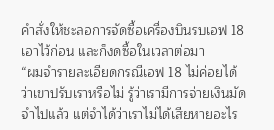คำสั่งให้ชะลอการจัดซื้อเครื่องบินรบเอฟ 18 เอาไว้ก่อน และก็งดซื้อในเวลาต่อมา
“ผมจำรายละเอียดกรณีเอฟ 18 ไม่ค่อยได้ว่าเขาปรับเราหรือไม่ รู้ว่าเรามีการจ่ายเงินมัดจำไปแล้ว แต่จำได้ว่าเราไม่ได้เสียหายอะไร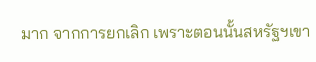มาก จากการยกเลิก เพราะตอนนั้นสหรัฐฯเขา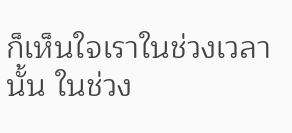ก็เห็นใจเราในช่วงเวลานั้น ในช่วง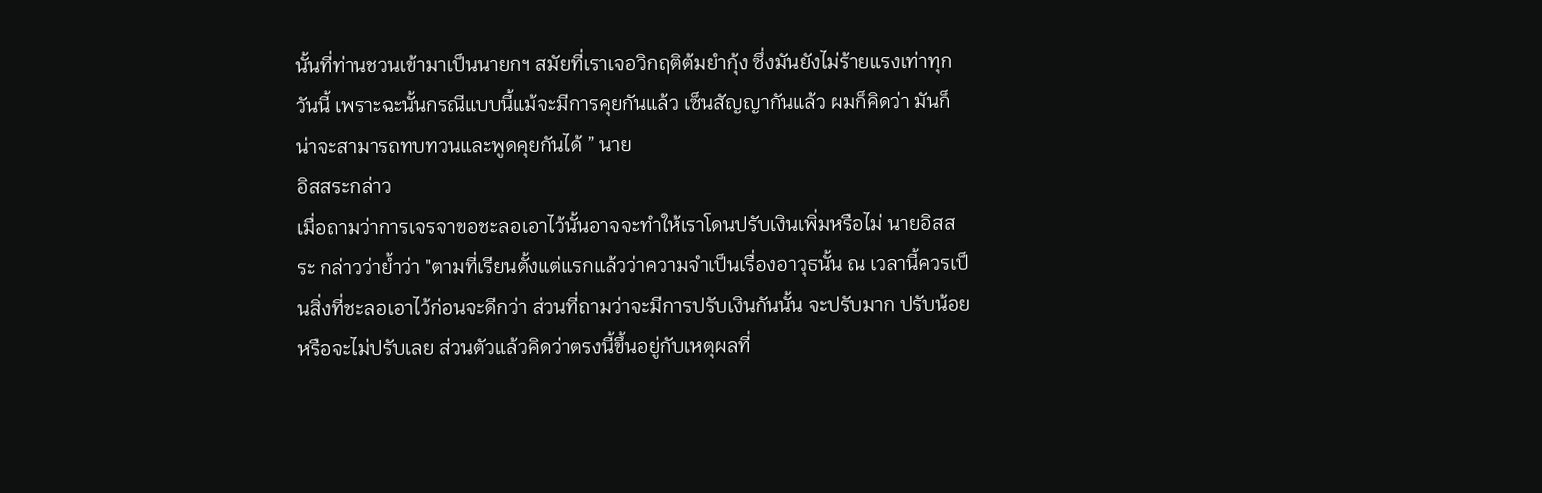นั้นที่ท่านชวนเข้ามาเป็นนายกฯ สมัยที่เราเจอวิกฤติต้มยำกุ้ง ซึ่งมันยังไม่ร้ายแรงเท่าทุกวันนี้ เพราะฉะนั้นกรณีแบบนี้แม้จะมีการคุยกันแล้ว เซ็นสัญญากันแล้ว ผมก็คิดว่า มันก็น่าจะสามารถทบทวนและพูดคุยกันได้ ” นาย
อิสสระกล่าว
เมื่อถามว่าการเจรจาขอชะลอเอาไว้นั้นอาจจะทำให้เราโดนปรับเงินเพิ่มหรือไม่ นายอิสสระ กล่าวว่าย้ำว่า "ตามที่เรียนตั้งแต่แรกแล้วว่าความจำเป็นเรื่องอาวุธนั้น ณ เวลานี้ควรเป็นสิ่งที่ชะลอเอาไว้ก่อนจะดีกว่า ส่วนที่ถามว่าจะมีการปรับเงินกันนั้น จะปรับมาก ปรับน้อย หรือจะไม่ปรับเลย ส่วนตัวแล้วคิดว่าตรงนี้ขึ้นอยู่กับเหตุผลที่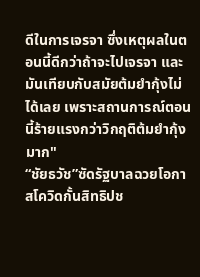ดีในการเจรจา ซึ่งเหตุผลในตอนนี้ดีกว่าถ้าจะไปเจรจา และมันเทียบกับสมัยต้มยำกุ้งไม่ได้เลย เพราะสถานการณ์ตอนนี้ร้ายแรงกว่าวิกฤติต้มยำกุ้งมาก"
“ชัยธวัช”ซัดรัฐบาลฉวยโอกาสโควิดกั้นสิทธิปช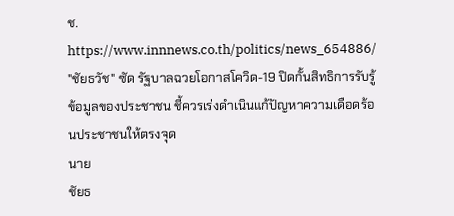ช.
https://www.innnews.co.th/politics/news_654886/
"ชัยธวัช" ซัด รัฐบาลฉวยโอกาสโควิด-19 ปิดกั้นสิทธิการรับรู้ข้อมูลของประชาชน ชี้ควรเร่งดำเนินแก้ปัญหาความเดือดร้อนประชาชนให้ตรงจุด
นาย
ชัยธ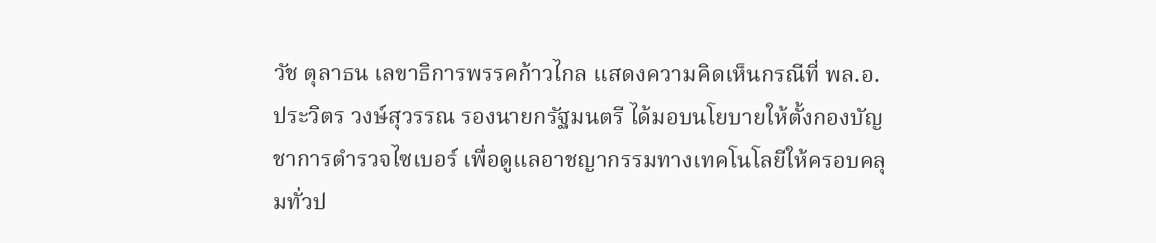วัช ตุลาธน เลขาธิการพรรคก้าวไกล แสดงความคิดเห็นกรณีที่ พล.อ.
ประวิตร วงษ์สุวรรณ รองนายกรัฐมนตรี ได้มอบนโยบายให้ตั้งกองบัญชาการตำรวจไซเบอร์ เพื่อดูแลอาชญากรรมทางเทคโนโลยีให้ครอบคลุมทั่วป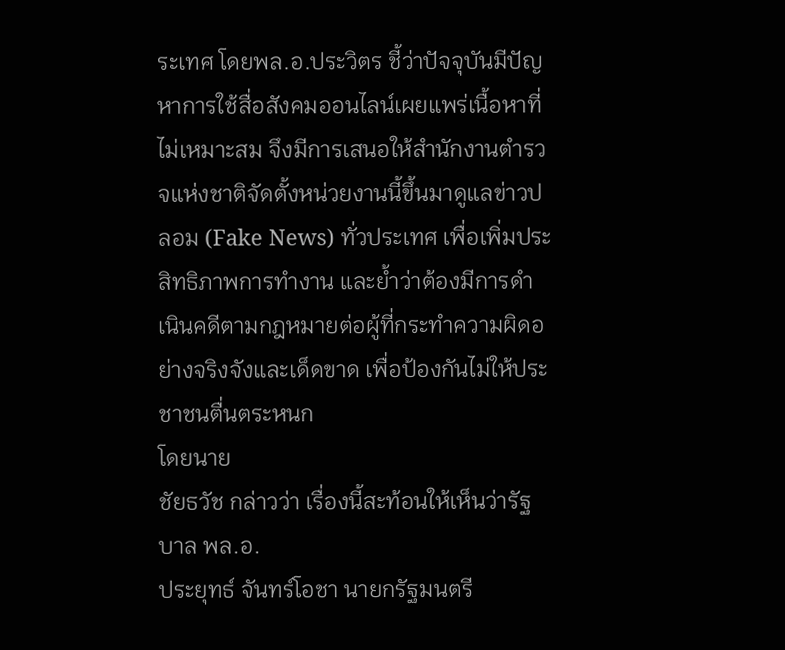ระเทศ โดยพล.อ.ประวิตร ชี้ว่าปัจจุบันมีปัญหาการใช้สื่อสังคมออนไลน์เผยแพร่เนื้อหาที่ไม่เหมาะสม จึงมีการเสนอให้สำนักงานตำรวจแห่งชาติจัดตั้งหน่วยงานนี้ขึ้นมาดูแลข่าวปลอม (Fake News) ทั่วประเทศ เพื่อเพิ่มประสิทธิภาพการทำงาน และย้ำว่าต้องมีการดำเนินคดีตามกฎหมายต่อผู้ที่กระทำความผิดอย่างจริงจังและเด็ดขาด เพื่อป้องกันไม่ให้ประชาชนตื่นตระหนก
โดยนาย
ชัยธวัช กล่าวว่า เรื่องนี้สะท้อนให้เห็นว่ารัฐบาล พล.อ.
ประยุทธ์ จันทร์โอชา นายกรัฐมนตรี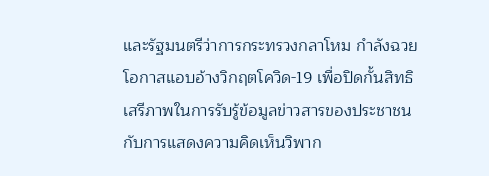และรัฐมนตรีว่าการกระทรวงกลาโหม กำลังฉวยโอกาสแอบอ้างวิกฤตโควิด-19 เพื่อปิดกั้นสิทธิเสรีภาพในการรับรู้ข้อมูลข่าวสารของประชาชนกับการแสดงความคิดเห็นวิพาก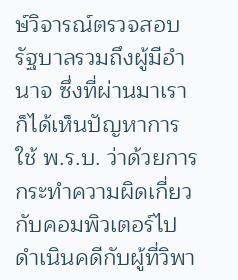ษ์วิจารณ์ตรวจสอบรัฐบาลรวมถึงผู้มีอำนาจ ซึ่งที่ผ่านมาเราก็ได้เห็นปัญหาการใช้ พ.ร.บ. ว่าด้วยการกระทำความผิดเกี่ยวกับคอมพิวเตอร์ไปดำเนินคดีกับผู้ที่วิพา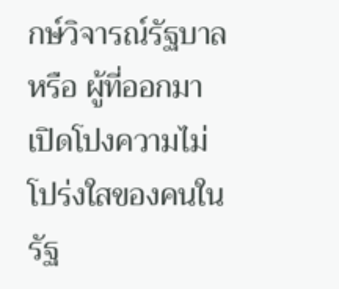กษ์วิจารณ์รัฐบาล หรือ ผู้ที่ออกมาเปิดโปงความไม่โปร่งใสของคนในรัฐ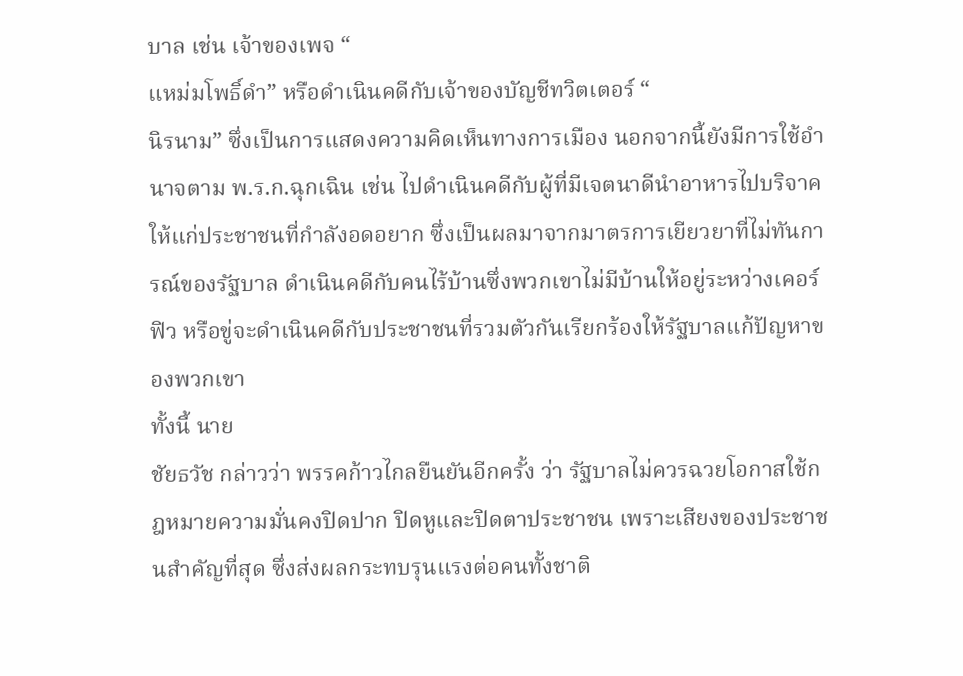บาล เช่น เจ้าของเพจ “
แหม่มโพธิ์ดำ” หรือดำเนินคดีกับเจ้าของบัญชีทวิตเตอร์ “
นิรนาม” ซึ่งเป็นการแสดงความคิดเห็นทางการเมือง นอกจากนี้ยังมีการใช้อำนาจตาม พ.ร.ก.ฉุกเฉิน เช่น ไปดำเนินคดีกับผู้ที่มีเจตนาดีนำอาหารไปบริจาคให้แก่ประชาชนที่กำลังอดอยาก ซึ่งเป็นผลมาจากมาตรการเยียวยาที่ไม่ทันการณ์ของรัฐบาล ดำเนินคดีกับคนไร้บ้านซึ่งพวกเขาไม่มีบ้านให้อยู่ระหว่างเคอร์ฟิว หรือขู่จะดำเนินคดีกับประชาชนที่รวมตัวกันเรียกร้องให้รัฐบาลแก้ปัญหาของพวกเขา
ทั้งนี้ นาย
ชัยธวัช กล่าวว่า พรรคก้าวไกลยืนยันอีกครั้ง ว่า รัฐบาลไม่ควรฉวยโอกาสใช้กฎหมายความมั่นคงปิดปาก ปิดหูและปิดตาประชาชน เพราะเสียงของประชาชนสำคัญที่สุด ซึ่งส่งผลกระทบรุนแรงต่อคนทั้งชาติ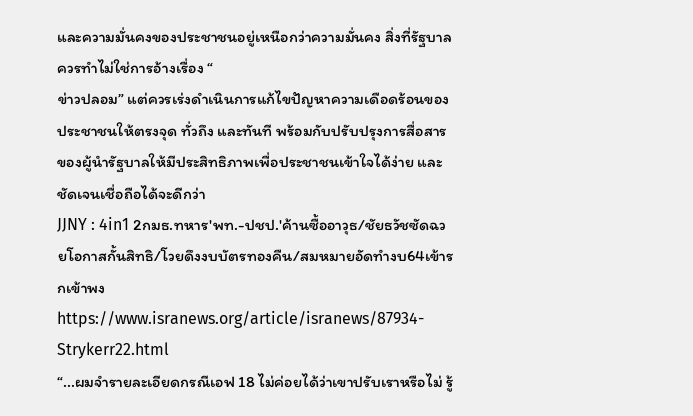และความมั่นคงของประชาชนอยู่เหนือกว่าความมั่นคง สิ่งที่รัฐบาลควรทำไม่ใช่การอ้างเรื่อง “
ข่าวปลอม” แต่ควรเร่งดำเนินการแก้ไขปัญหาความเดือดร้อนของประชาชนให้ตรงจุด ทั่วถึง และทันที พร้อมกับปรับปรุงการสื่อสารของผู้นำรัฐบาลให้มีประสิทธิภาพเพื่อประชาชนเข้าใจได้ง่าย และชัดเจนเชื่อถือได้จะดีกว่า
JJNY : 4in1 2กมธ.ทหาร'พท.-ปชป.'ค้านซื้ออาวุธ/ชัยธวัชซัดฉวยโอกาสกั้นสิทธิ/โวยดึงงบบัตรทองคืน/สมหมายอัดทำงบ64เข้ารกเข้าพง
https://www.isranews.org/article/isranews/87934-Strykerr22.html
“...ผมจำรายละเอียดกรณีเอฟ 18 ไม่ค่อยได้ว่าเขาปรับเราหรือไม่ รู้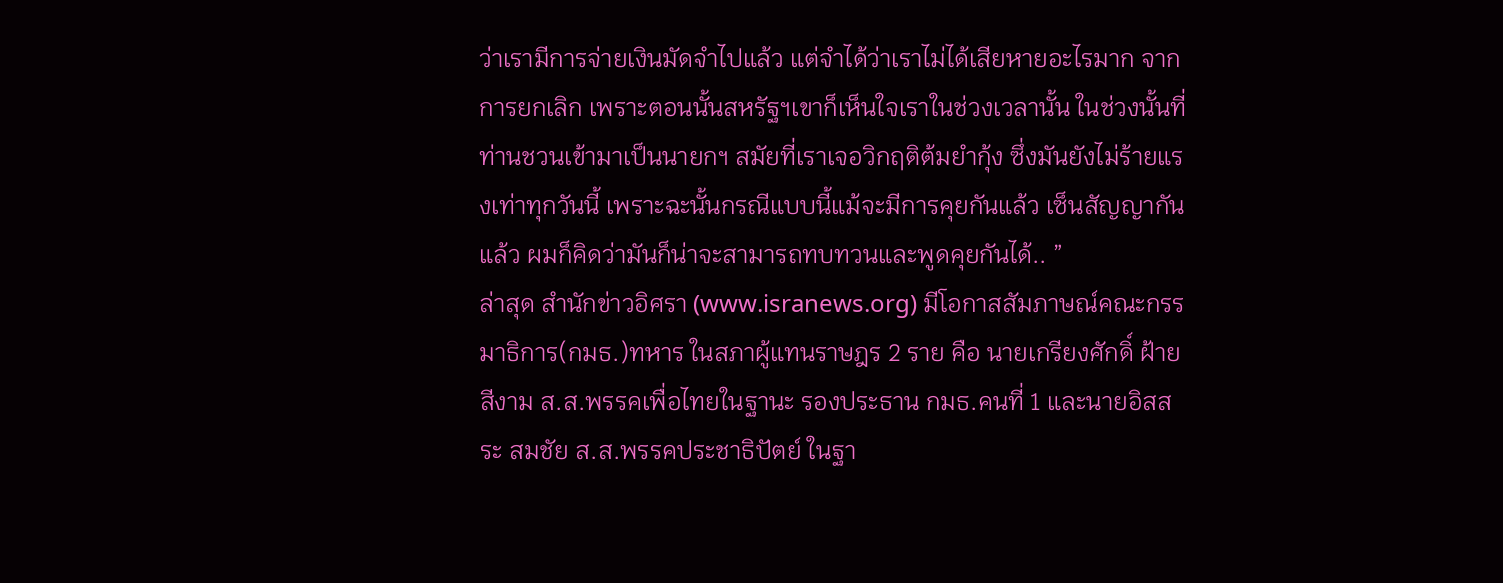ว่าเรามีการจ่ายเงินมัดจำไปแล้ว แต่จำได้ว่าเราไม่ได้เสียหายอะไรมาก จากการยกเลิก เพราะตอนนั้นสหรัฐฯเขาก็เห็นใจเราในช่วงเวลานั้น ในช่วงนั้นที่ท่านชวนเข้ามาเป็นนายกฯ สมัยที่เราเจอวิกฤติต้มยำกุ้ง ซึ่งมันยังไม่ร้ายแรงเท่าทุกวันนี้ เพราะฉะนั้นกรณีแบบนี้แม้จะมีการคุยกันแล้ว เซ็นสัญญากันแล้ว ผมก็คิดว่ามันก็น่าจะสามารถทบทวนและพูดคุยกันได้.. ”
ล่าสุด สำนักข่าวอิศรา (www.isranews.org) มีโอกาสสัมภาษณ์คณะกรรมาธิการ(กมธ.)ทหาร ในสภาผู้แทนราษฎร 2 ราย คือ นายเกรียงศักดิ์ ฝ้ายสีงาม ส.ส.พรรคเพื่อไทยในฐานะ รองประธาน กมธ.คนที่ 1 และนายอิสสระ สมชัย ส.ส.พรรคประชาธิปัตย์ ในฐา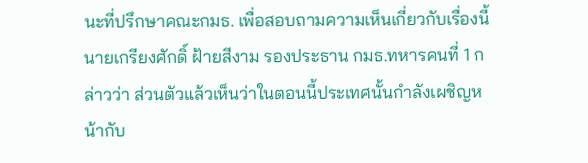นะที่ปรึกษาคณะกมธ. เพื่อสอบถามความเห็นเกี่ยวกับเรื่องนี้
นายเกรียงศักดิ์ ฝ้ายสีงาม รองประธาน กมธ.ทหารคนที่ 1 กล่าวว่า ส่วนตัวแล้วเห็นว่าในตอนนี้ประเทศนั้นกำลังเผชิญหน้ากับ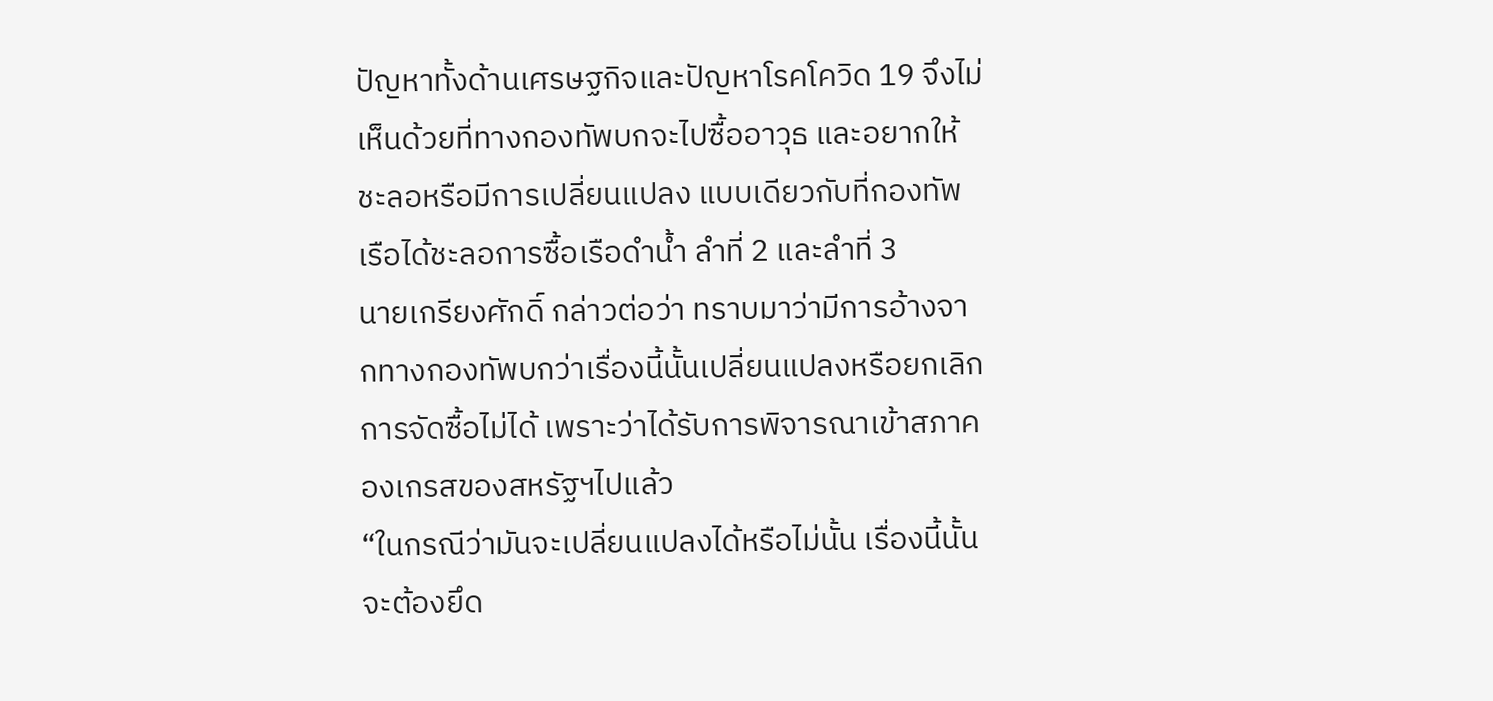ปัญหาทั้งด้านเศรษฐกิจและปัญหาโรคโควิด 19 จึงไม่เห็นด้วยที่ทางกองทัพบกจะไปซื้ออาวุธ และอยากให้ชะลอหรือมีการเปลี่ยนแปลง แบบเดียวกับที่กองทัพเรือได้ชะลอการซื้อเรือดำน้ำ ลำที่ 2 และลำที่ 3
นายเกรียงศักดิ์ กล่าวต่อว่า ทราบมาว่ามีการอ้างจากทางกองทัพบกว่าเรื่องนี้นั้นเปลี่ยนแปลงหรือยกเลิกการจัดซื้อไม่ได้ เพราะว่าได้รับการพิจารณาเข้าสภาคองเกรสของสหรัฐฯไปแล้ว
“ในกรณีว่ามันจะเปลี่ยนแปลงได้หรือไม่นั้น เรื่องนี้นั้นจะต้องยึด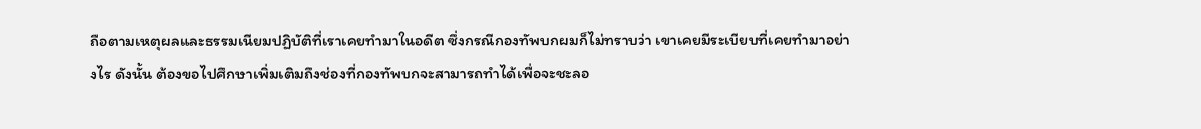ถือตามเหตุผลและธรรมเนียมปฏิบัติที่เราเคยทำมาในอดีต ซึ่งกรณีกองทัพบกผมก็ไม่ทราบว่า เขาเคยมีระเบียบที่เคยทำมาอย่างไร ดังนั้น ต้องขอไปศึกษาเพิ่มเติมถึงช่องที่กองทัพบกจะสามารถทำได้เพื่อจะชะลอ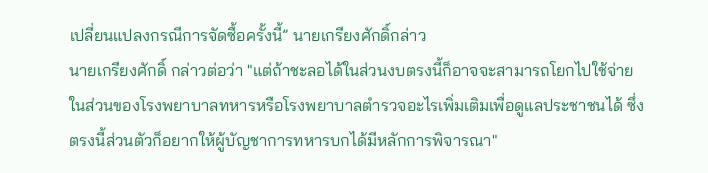เปลี่ยนแปลงกรณีการจัดซื้อครั้งนี้” นายเกรียงศักดิ์กล่าว
นายเกรียงศักดิ์ กล่าวต่อว่า "แต่ถ้าชะลอได้ในส่วนงบตรงนี้ก็อาจจะสามารถโยกไปใช้จ่ายในส่วนของโรงพยาบาลทหารหรือโรงพยาบาลตำรวจอะไรเพิ่มเติมเพื่อดูแลประชาชนได้ ซึ่งตรงนี้ส่วนตัวก็อยากให้ผู้บัญชาการทหารบกได้มีหลักการพิจารณา"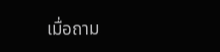เมื่อถาม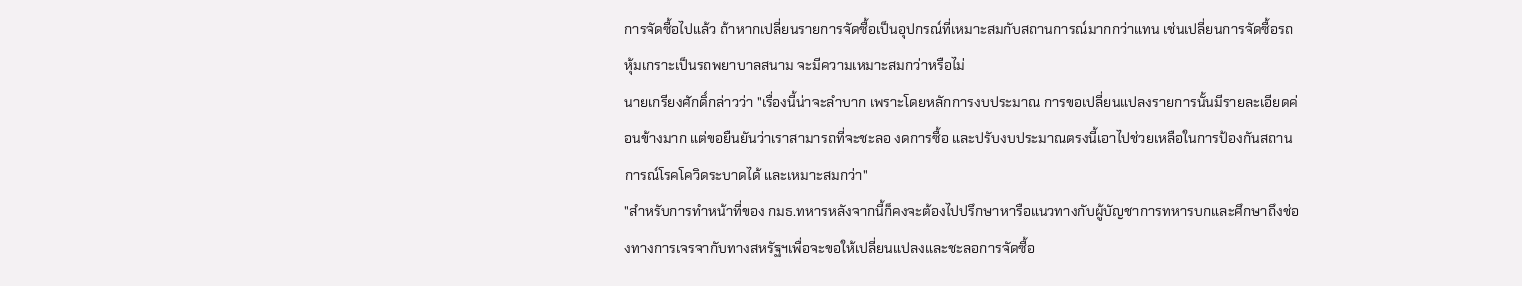การจัดซื้อไปแล้ว ถ้าหากเปลี่ยนรายการจัดซื้อเป็นอุปกรณ์ที่เหมาะสมกับสถานการณ์มากกว่าแทน เช่นเปลี่ยนการจัดซื้อรถหุ้มเกราะเป็นรถพยาบาลสนาม จะมีความเหมาะสมกว่าหรือไม่
นายเกรียงศักดิ์กล่าวว่า "เรื่องนี้น่าจะลำบาก เพราะโดยหลักการงบประมาณ การขอเปลี่ยนแปลงรายการนั้นมีรายละเอียดค่อนข้างมาก แต่ขอยืนยันว่าเราสามารถที่จะชะลอ งดการซื้อ และปรับงบประมาณตรงนี้เอาไปช่วยเหลือในการป้องกันสถานการณ์โรคโควิดระบาดได้ และเหมาะสมกว่า"
"สำหรับการทำหน้าที่ของ กมธ.ทหารหลังจากนี้ก็คงจะต้องไปปรึกษาหารือแนวทางกับผู้บัญชาการทหารบกและศึกษาถึงช่องทางการเจรจากับทางสหรัฐฯเพื่อจะขอให้เปลี่ยนแปลงและชะลอการจัดซื้อ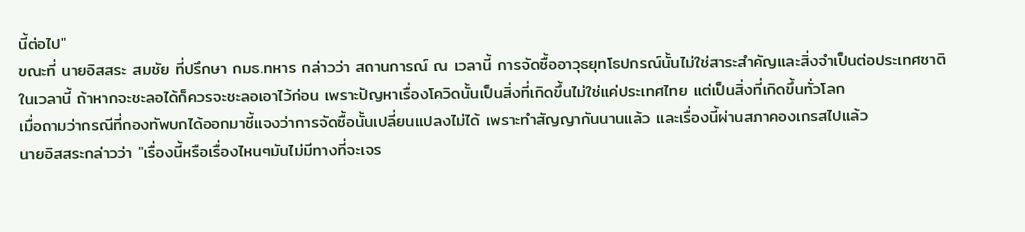นี้ต่อไป"
ขณะที่ นายอิสสระ สมชัย ที่ปรึกษา กมธ.ทหาร กล่าวว่า สถานการณ์ ณ เวลานี้ การจัดซื้ออาวุธยุทโธปกรณ์นั้นไม่ใช่สาระสำคัญและสิ่งจำเป็นต่อประเทศชาติในเวลานี้ ถ้าหากจะชะลอได้ก็ควรจะชะลอเอาไว้ก่อน เพราะปัญหาเรื่องโควิดนั้นเป็นสิ่งที่เกิดขึ้นไม่ใช่แค่ประเทศไทย แต่เป็นสิ่งที่เกิดขึ้นทั่วโลก
เมื่อถามว่ากรณีที่กองทัพบกได้ออกมาชี้แจงว่าการจัดซื้อนั้นเปลี่ยนแปลงไม่ได้ เพราะทำสัญญากันนานแล้ว และเรื่องนี้ผ่านสภาคองเกรสไปแล้ว
นายอิสสระกล่าวว่า "เรื่องนี้หรือเรื่องไหนๆมันไม่มีทางที่จะเจร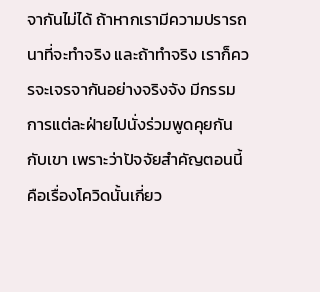จากันไม่ได้ ถ้าหากเรามีความปรารถนาที่จะทำจริง และถ้าทำจริง เราก็ควรจะเจรจากันอย่างจริงจัง มีกรรมการแต่ละฝ่ายไปนั่งร่วมพูดคุยกันกับเขา เพราะว่าปัจจัยสำคัญตอนนี้คือเรื่องโควิดนั้นเกี่ยว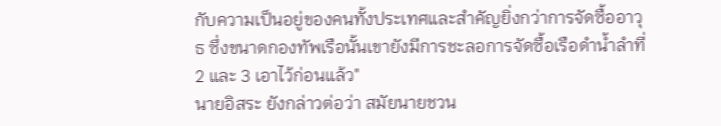กับความเป็นอยู่ของคนทั้งประเทศและสำคัญยิ่งกว่าการจัดซื้ออาวุธ ซึ่งขนาดกองทัพเรือนั้นเขายังมีการชะลอการจัดซื้อเรือดำน้ำลำที่ 2 และ 3 เอาไว้ก่อนแล้ว"
นายอิสระ ยังกล่าวต่อว่า สมัยนายชวน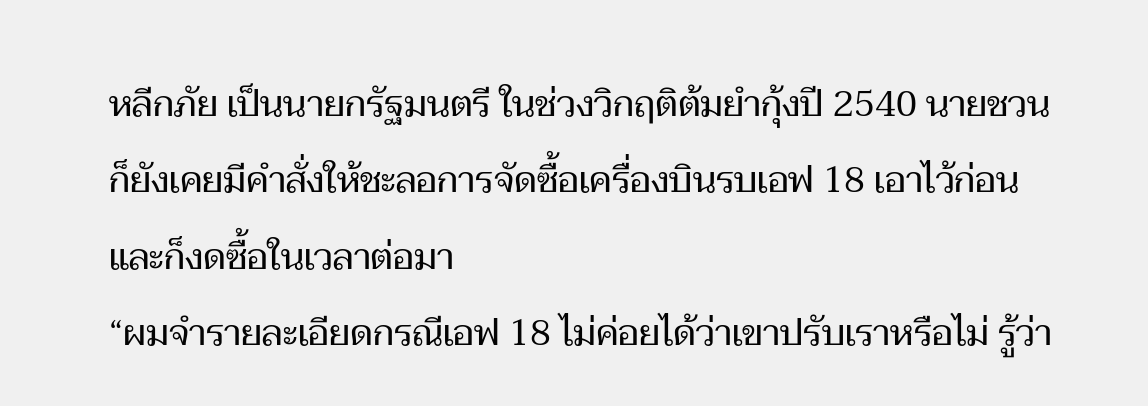หลีกภัย เป็นนายกรัฐมนตรี ในช่วงวิกฤติต้มยำกุ้งปี 2540 นายชวนก็ยังเคยมีคำสั่งให้ชะลอการจัดซื้อเครื่องบินรบเอฟ 18 เอาไว้ก่อน และก็งดซื้อในเวลาต่อมา
“ผมจำรายละเอียดกรณีเอฟ 18 ไม่ค่อยได้ว่าเขาปรับเราหรือไม่ รู้ว่า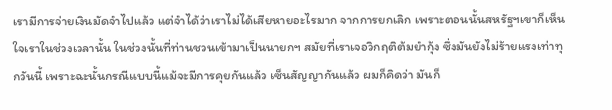เรามีการจ่ายเงินมัดจำไปแล้ว แต่จำได้ว่าเราไม่ได้เสียหายอะไรมาก จากการยกเลิก เพราะตอนนั้นสหรัฐฯเขาก็เห็นใจเราในช่วงเวลานั้น ในช่วงนั้นที่ท่านชวนเข้ามาเป็นนายกฯ สมัยที่เราเจอวิกฤติต้มยำกุ้ง ซึ่งมันยังไม่ร้ายแรงเท่าทุกวันนี้ เพราะฉะนั้นกรณีแบบนี้แม้จะมีการคุยกันแล้ว เซ็นสัญญากันแล้ว ผมก็คิดว่า มันก็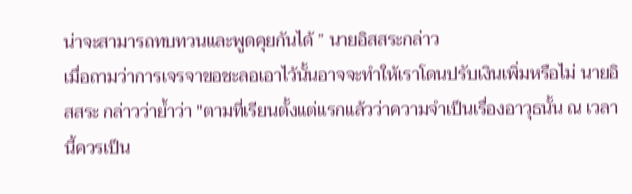น่าจะสามารถทบทวนและพูดคุยกันได้ ” นายอิสสระกล่าว
เมื่อถามว่าการเจรจาขอชะลอเอาไว้นั้นอาจจะทำให้เราโดนปรับเงินเพิ่มหรือไม่ นายอิสสระ กล่าวว่าย้ำว่า "ตามที่เรียนตั้งแต่แรกแล้วว่าความจำเป็นเรื่องอาวุธนั้น ณ เวลานี้ควรเป็น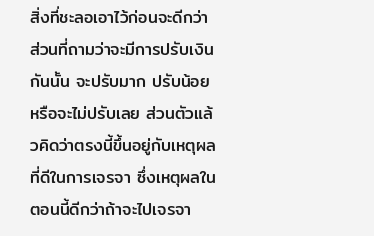สิ่งที่ชะลอเอาไว้ก่อนจะดีกว่า ส่วนที่ถามว่าจะมีการปรับเงินกันนั้น จะปรับมาก ปรับน้อย หรือจะไม่ปรับเลย ส่วนตัวแล้วคิดว่าตรงนี้ขึ้นอยู่กับเหตุผลที่ดีในการเจรจา ซึ่งเหตุผลในตอนนี้ดีกว่าถ้าจะไปเจรจา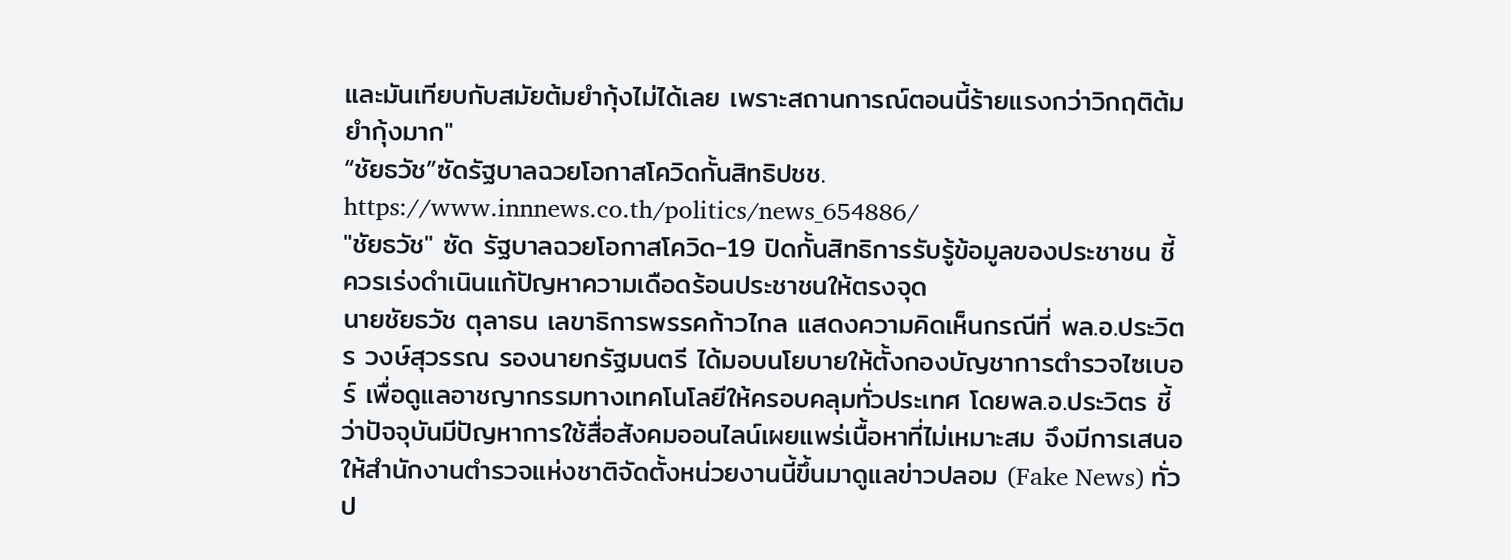และมันเทียบกับสมัยต้มยำกุ้งไม่ได้เลย เพราะสถานการณ์ตอนนี้ร้ายแรงกว่าวิกฤติต้มยำกุ้งมาก"
“ชัยธวัช”ซัดรัฐบาลฉวยโอกาสโควิดกั้นสิทธิปชช.
https://www.innnews.co.th/politics/news_654886/
"ชัยธวัช" ซัด รัฐบาลฉวยโอกาสโควิด-19 ปิดกั้นสิทธิการรับรู้ข้อมูลของประชาชน ชี้ควรเร่งดำเนินแก้ปัญหาความเดือดร้อนประชาชนให้ตรงจุด
นายชัยธวัช ตุลาธน เลขาธิการพรรคก้าวไกล แสดงความคิดเห็นกรณีที่ พล.อ.ประวิตร วงษ์สุวรรณ รองนายกรัฐมนตรี ได้มอบนโยบายให้ตั้งกองบัญชาการตำรวจไซเบอร์ เพื่อดูแลอาชญากรรมทางเทคโนโลยีให้ครอบคลุมทั่วประเทศ โดยพล.อ.ประวิตร ชี้ว่าปัจจุบันมีปัญหาการใช้สื่อสังคมออนไลน์เผยแพร่เนื้อหาที่ไม่เหมาะสม จึงมีการเสนอให้สำนักงานตำรวจแห่งชาติจัดตั้งหน่วยงานนี้ขึ้นมาดูแลข่าวปลอม (Fake News) ทั่วป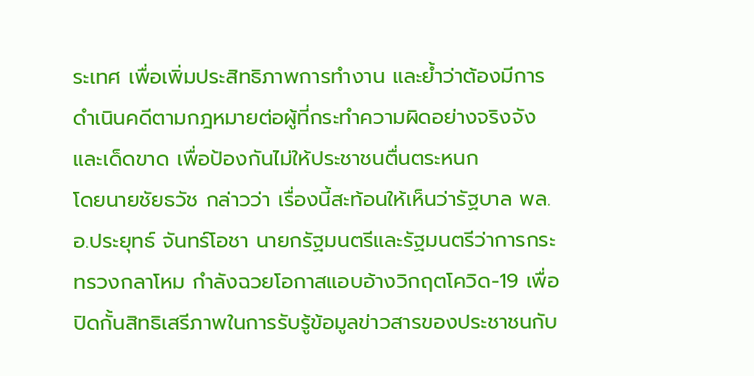ระเทศ เพื่อเพิ่มประสิทธิภาพการทำงาน และย้ำว่าต้องมีการดำเนินคดีตามกฎหมายต่อผู้ที่กระทำความผิดอย่างจริงจังและเด็ดขาด เพื่อป้องกันไม่ให้ประชาชนตื่นตระหนก
โดยนายชัยธวัช กล่าวว่า เรื่องนี้สะท้อนให้เห็นว่ารัฐบาล พล.อ.ประยุทธ์ จันทร์โอชา นายกรัฐมนตรีและรัฐมนตรีว่าการกระทรวงกลาโหม กำลังฉวยโอกาสแอบอ้างวิกฤตโควิด-19 เพื่อปิดกั้นสิทธิเสรีภาพในการรับรู้ข้อมูลข่าวสารของประชาชนกับ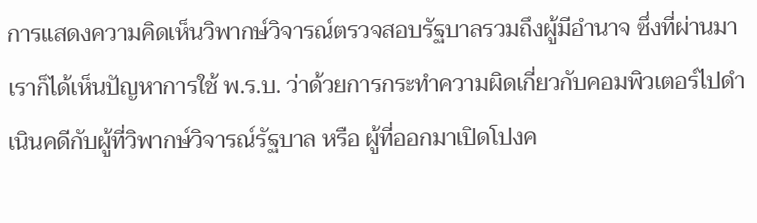การแสดงความคิดเห็นวิพากษ์วิจารณ์ตรวจสอบรัฐบาลรวมถึงผู้มีอำนาจ ซึ่งที่ผ่านมาเราก็ได้เห็นปัญหาการใช้ พ.ร.บ. ว่าด้วยการกระทำความผิดเกี่ยวกับคอมพิวเตอร์ไปดำเนินคดีกับผู้ที่วิพากษ์วิจารณ์รัฐบาล หรือ ผู้ที่ออกมาเปิดโปงค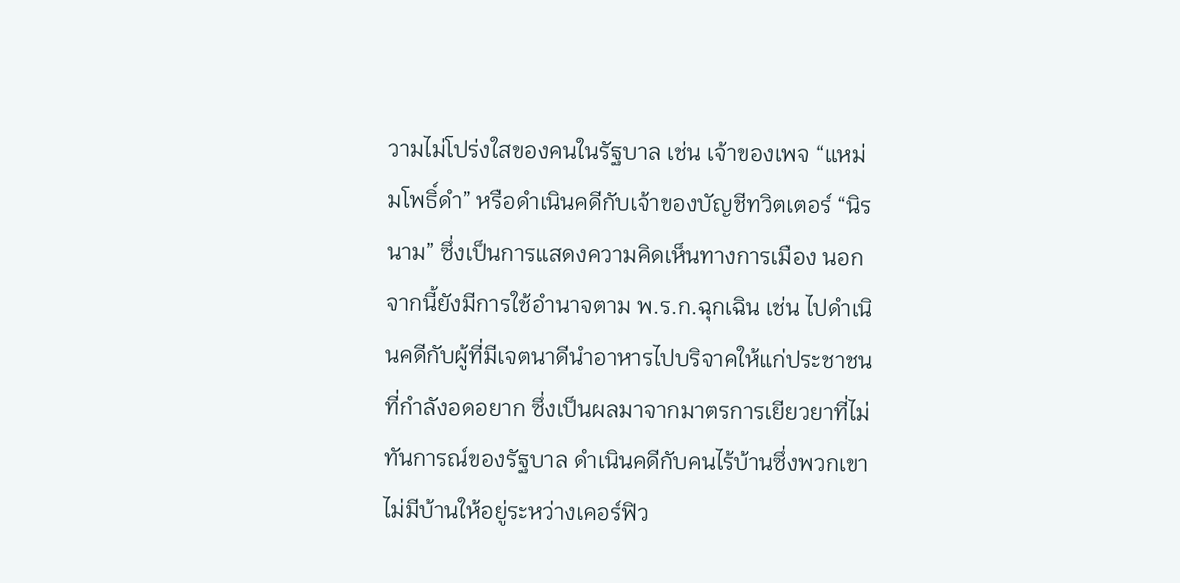วามไม่โปร่งใสของคนในรัฐบาล เช่น เจ้าของเพจ “แหม่มโพธิ์ดำ” หรือดำเนินคดีกับเจ้าของบัญชีทวิตเตอร์ “นิรนาม” ซึ่งเป็นการแสดงความคิดเห็นทางการเมือง นอกจากนี้ยังมีการใช้อำนาจตาม พ.ร.ก.ฉุกเฉิน เช่น ไปดำเนินคดีกับผู้ที่มีเจตนาดีนำอาหารไปบริจาคให้แก่ประชาชนที่กำลังอดอยาก ซึ่งเป็นผลมาจากมาตรการเยียวยาที่ไม่ทันการณ์ของรัฐบาล ดำเนินคดีกับคนไร้บ้านซึ่งพวกเขาไม่มีบ้านให้อยู่ระหว่างเคอร์ฟิว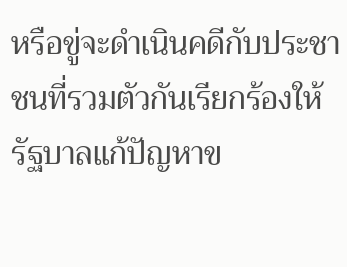หรือขู่จะดำเนินคดีกับประชาชนที่รวมตัวกันเรียกร้องให้รัฐบาลแก้ปัญหาข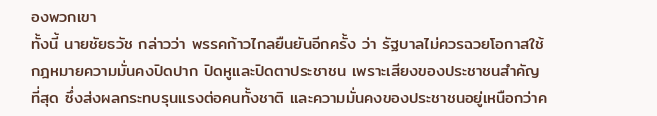องพวกเขา
ทั้งนี้ นายชัยธวัช กล่าวว่า พรรคก้าวไกลยืนยันอีกครั้ง ว่า รัฐบาลไม่ควรฉวยโอกาสใช้กฎหมายความมั่นคงปิดปาก ปิดหูและปิดตาประชาชน เพราะเสียงของประชาชนสำคัญที่สุด ซึ่งส่งผลกระทบรุนแรงต่อคนทั้งชาติ และความมั่นคงของประชาชนอยู่เหนือกว่าค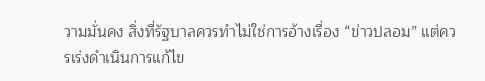วามมั่นคง สิ่งที่รัฐบาลควรทำไม่ใช่การอ้างเรื่อง “ข่าวปลอม” แต่ควรเร่งดำเนินการแก้ไข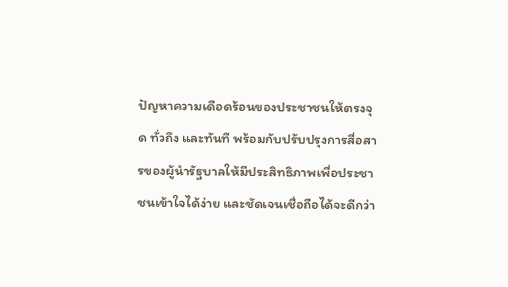ปัญหาความเดือดร้อนของประชาชนให้ตรงจุด ทั่วถึง และทันที พร้อมกับปรับปรุงการสื่อสารของผู้นำรัฐบาลให้มีประสิทธิภาพเพื่อประชาชนเข้าใจได้ง่าย และชัดเจนเชื่อถือได้จะดีกว่า